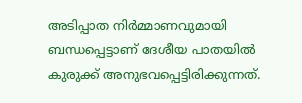അടിപ്പാത നിർമ്മാണവുമായി ബന്ധപ്പെട്ടാണ് ദേശീയ പാതയിൽ കുരുക്ക് അനുഭവപ്പെട്ടിരിക്കുന്നത്.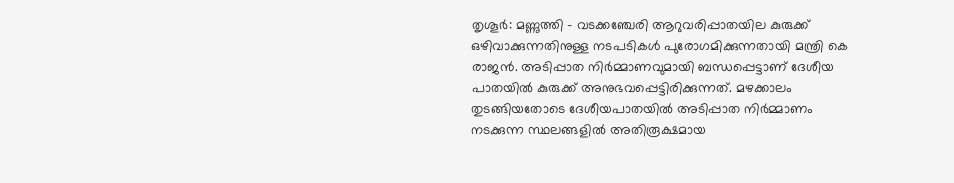തൃശൂർ: മണ്ണുത്തി - വടക്കഞ്ചേരി ആറുവരിപ്പാതയില കുരുക്ക് ഒഴിവാക്കുന്നതിനുള്ള നടപടികള്‍ പുരോഗമിക്കുന്നതായി മന്ത്രി കെ രാജന്‍. അടിപ്പാത നിർമ്മാണവുമായി ബന്ധപ്പെട്ടാണ് ദേശീയ പാതയിൽ കുരുക്ക് അനുഭവപ്പെട്ടിരിക്കുന്നത്. മഴക്കാലം തുടങ്ങിയതോടെ ദേശീയപാതയിൽ അടിപ്പാത നിർമ്മാണം നടക്കുന്ന സ്ഥലങ്ങളിൽ അതിരൂക്ഷമായ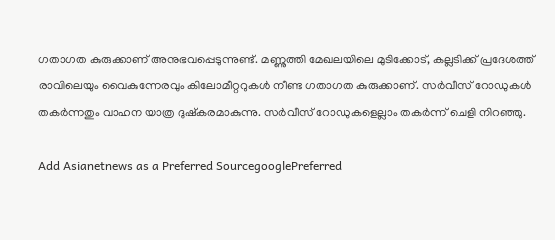ഗതാഗത കുരുക്കാണ് അനുഭവപ്പെടുന്നുണ്ട്. മണ്ണുത്തി മേഖലയിലെ മുടിക്കോട്, കല്ലടിക്ക്‌ പ്രദേശത്ത് രാവിലെയും വൈകുന്നേരവും കിലോമീറ്ററുകൾ നീണ്ട ഗതാഗത കുരുക്കാണ്. സർവീസ് റോഡുകൾ തകർന്നതും വാഹന യാത്ര ദുഷ്കരമാകുന്നു. സർവീസ് റോഡുകളെല്ലാം തകർന്ന് ചെളി നിറഞ്ഞു.

Add Asianetnews as a Preferred SourcegooglePreferred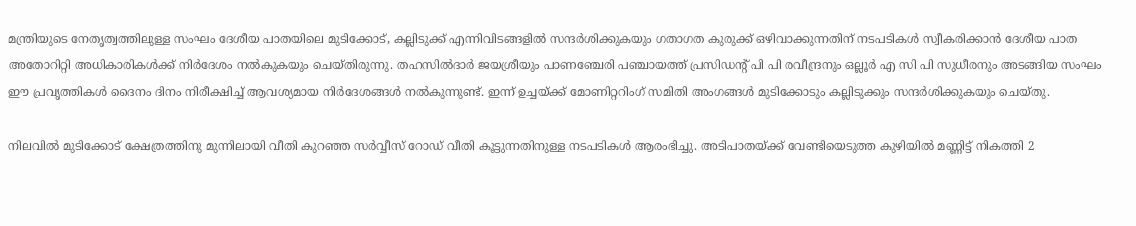മന്ത്രിയുടെ നേതൃത്വത്തിലുള്ള സംഘം ദേശീയ പാതയിലെ മുടിക്കോട്, കല്ലിടുക്ക് എന്നിവിടങ്ങളില്‍ സന്ദര്‍ശിക്കുകയും ഗതാഗത കുരുക്ക് ഒഴിവാക്കുന്നതിന് നടപടികള്‍ സ്വീകരിക്കാൻ ദേശീയ പാത അതോറിറ്റി അധികാരികള്‍ക്ക് നിര്‍ദേശം നല്‍കുകയും ചെയ്തിരുന്നു. തഹസില്‍ദാര്‍ ജയശ്രീയും പാണഞ്ചേരി പഞ്ചായത്ത് പ്രസിഡന്‍റ് പി പി രവീന്ദ്രനും ഒല്ലൂര്‍ എ സി പി സുധീരനും അടങ്ങിയ സംഘം ഈ പ്രവൃത്തികള്‍ ദൈനം ദിനം നിരീക്ഷിച്ച് ആവശ്യമായ നിര്‍ദേശങ്ങള്‍ നല്‍കുന്നുണ്ട്. ഇന്ന് ഉച്ചയ്ക്ക് മോണിറ്ററിംഗ് സമിതി അംഗങ്ങള്‍ മുടിക്കോടും കല്ലിടുക്കും സന്ദര്‍ശിക്കുകയും ചെയ്തു.

നിലവില്‍ മുടിക്കോട് ക്ഷേത്രത്തിനു മുന്നിലായി വീതി കുറഞ്ഞ സര്‍വ്വീസ് റോഡ് വീതി കൂട്ടുന്നതിനുള്ള നടപടികള്‍ ആരംഭിച്ചു. അടിപാതയ്ക്ക് വേണ്ടിയെടുത്ത കുഴിയില്‍ മണ്ണിട്ട് നികത്തി 2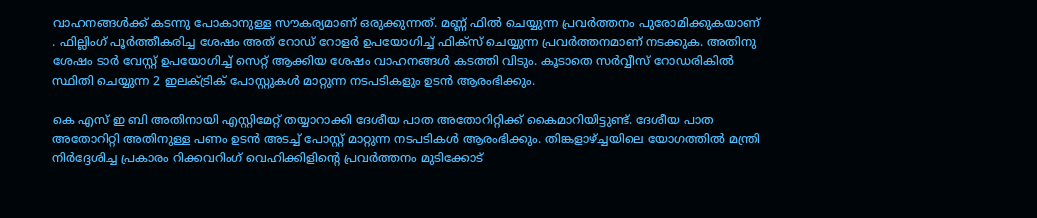വാഹനങ്ങള്‍ക്ക് കടന്നു പോകാനുള്ള സൗകര്യമാണ് ഒരുക്കുന്നത്. മണ്ണ് ഫില്‍ ചെയ്യുന്ന പ്രവര്‍ത്തനം പുരോമിക്കുകയാണ് . ഫില്ലിംഗ് പൂര്‍ത്തീകരിച്ച ശേഷം അത് റോഡ് റോളര്‍ ഉപയോഗിച്ച് ഫിക്സ് ചെയ്യുന്ന പ്രവര്‍ത്തനമാണ് നടക്കുക. അതിനു ശേഷം ടാര്‍ വേസ്റ്റ് ഉപയോഗിച്ച് സെറ്റ് ആക്കിയ ശേഷം വാഹനങ്ങള്‍ കടത്തി വിടും. കൂടാതെ സര്‍വ്വീസ് റോഡരികില്‍ സ്ഥിതി ചെയ്യുന്ന 2 ഇലക്ട്രിക് പോസ്റ്റുകള്‍ മാറ്റുന്ന നടപടികളും ഉടന്‍ ആരംഭിക്കും.

കെ എസ് ഇ ബി അതിനായി എസ്റ്റിമേറ്റ് തയ്യാറാക്കി ദേശീയ പാത അതോറിറ്റിക്ക് കൈമാറിയിട്ടുണ്ട്. ദേശീയ പാത അതോറിറ്റി അതിനുള്ള പണം ഉടന്‍ അടച്ച് പോസ്റ്റ് മാറ്റുന്ന നടപടികള്‍ ആരംഭിക്കും. തിങ്കളാഴ്ച്ചയിലെ യോഗത്തില്‍ മന്ത്രി നിര്‍ദ്ദേശിച്ച പ്രകാരം റിക്കവറിംഗ് വെഹിക്കിളിന്‍റെ പ്രവര്‍ത്തനം മുടിക്കോട്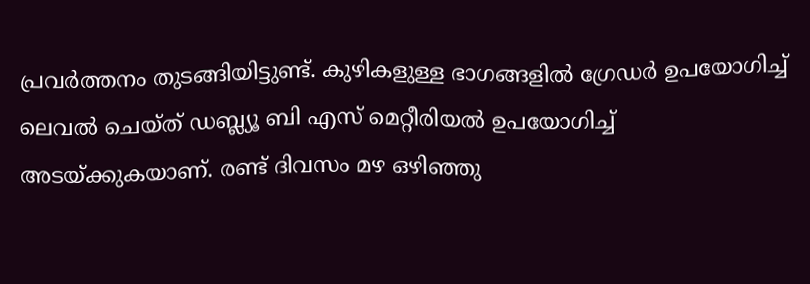പ്രവര്‍ത്തനം തുടങ്ങിയിട്ടുണ്ട്. കുഴികളുള്ള ഭാഗങ്ങളില്‍ ഗ്രേഡര്‍ ഉപയോഗിച്ച് ലെവല്‍ ചെയ്ത് ഡബ്ല്യൂ ബി എസ് മെറ്റീരിയല്‍ ഉപയോഗിച്ച് അടയ്ക്കുകയാണ്. രണ്ട് ദിവസം മഴ ഒഴിഞ്ഞു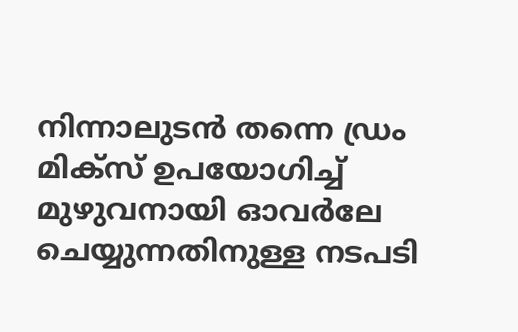നിന്നാലുടന്‍ തന്നെ ഡ്രം മിക്സ് ഉപയോഗിച്ച് മുഴുവനായി ഓവർലേ ചെയ്യുന്നതിനുള്ള നടപടി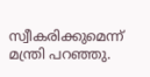സ്വീകരിക്കുമെന്ന് മന്ത്രി പറഞ്ഞു.